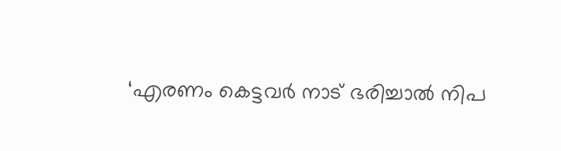‘എരണം കെട്ടവർ നാട് ഭരിച്ചാൽ നിപ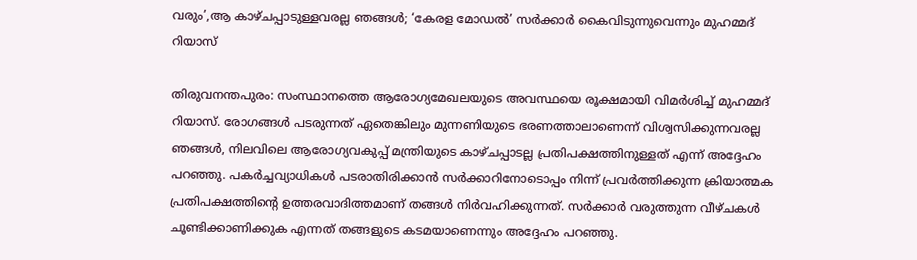വരും’,ആ കാഴ്ചപ്പാടുള്ളവരല്ല ഞങ്ങൾ; ‘കേരള മോഡൽ’ സർക്കാർ കൈവിടുന്നുവെന്നും മുഹമ്മദ് റിയാസ്

തിരുവനന്തപുരം: സംസ്ഥാനത്തെ ആരോഗ്യമേഖലയുടെ അവസ്ഥയെ രൂക്ഷമായി വിമർശിച്ച് മുഹമ്മദ് റിയാസ്. രോഗങ്ങൾ പടരുന്നത് ഏതെങ്കിലും മുന്നണിയുടെ ഭരണത്താലാണെന്ന് വിശ്വസിക്കുന്നവരല്ല ഞങ്ങൾ, നിലവിലെ ആരോഗ്യവകുപ്പ് മന്ത്രിയുടെ കാഴ്ചപ്പാടല്ല പ്രതിപക്ഷത്തിനുള്ളത് എന്ന് അദ്ദേഹം പറഞ്ഞു. പകർച്ചവ്യാധികൾ പടരാതിരിക്കാൻ സർക്കാറിനോടൊപ്പം നിന്ന് പ്രവർത്തിക്കുന്ന ക്രിയാത്മക പ്രതിപക്ഷത്തിന്റെ ഉത്തരവാദിത്തമാണ് തങ്ങൾ നിർവഹിക്കുന്നത്. സർക്കാർ വരുത്തുന്ന വീഴ്ചകൾ ചൂണ്ടിക്കാണിക്കുക എന്നത് തങ്ങളുടെ കടമയാണെന്നും അദ്ദേഹം പറഞ്ഞു.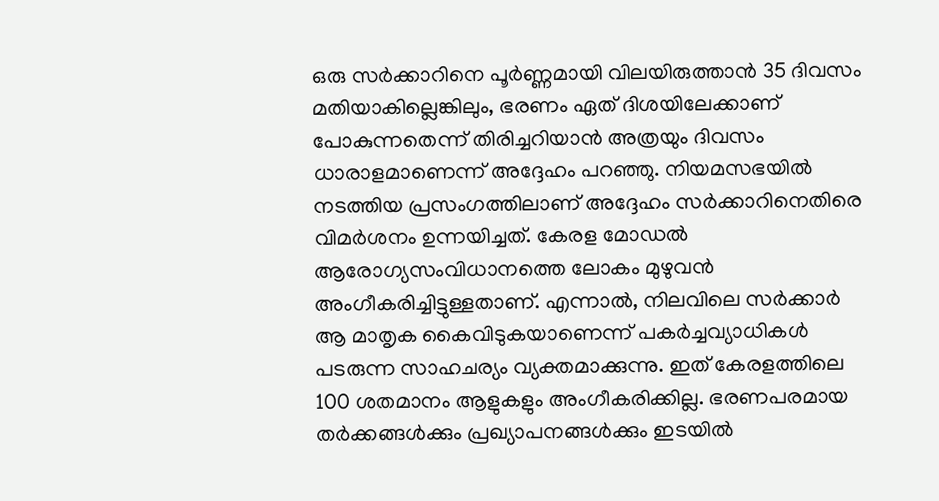ഒരു സർക്കാറിനെ പൂർണ്ണമായി വിലയിരുത്താൻ 35 ദിവസം മതിയാകില്ലെങ്കിലും, ഭരണം ഏത് ദിശയിലേക്കാണ് പോകുന്നതെന്ന് തിരിച്ചറിയാൻ അത്രയും ദിവസം ധാരാളമാണെന്ന് അദ്ദേഹം പറഞ്ഞു. നിയമസഭയിൽ നടത്തിയ പ്രസംഗത്തിലാണ് അദ്ദേഹം സർക്കാറിനെതിരെ വിമർശനം ഉന്നയിച്ചത്. കേരള മോഡൽ ആരോഗ്യസംവിധാനത്തെ ലോകം മുഴുവൻ അംഗീകരിച്ചിട്ടുള്ളതാണ്. എന്നാൽ, നിലവിലെ സർക്കാർ ആ മാതൃക കൈവിടുകയാണെന്ന് പകർച്ചവ്യാധികൾ പടരുന്ന സാഹചര്യം വ്യക്തമാക്കുന്നു. ഇത് കേരളത്തിലെ 100 ശതമാനം ആളുകളും അംഗീകരിക്കില്ല. ഭരണപരമായ തർക്കങ്ങൾക്കും പ്രഖ്യാപനങ്ങൾക്കും ഇടയിൽ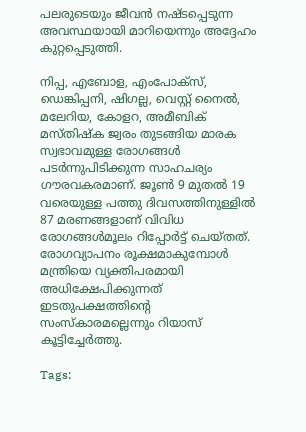പലരുടെയും ജീവൻ നഷ്ടപ്പെടുന്ന അവസ്ഥയായി മാറിയെന്നും അദ്ദേഹം കുറ്റപ്പെടുത്തി.

നിപ്പ, എബോള, എംപോക്സ്, ഡെങ്കിപ്പനി, ഷിഗല്ല, വെസ്റ്റ് നൈൽ, മലേറിയ, കോളറ, അമീബിക് മസ്തിഷ്ക ജ്വരം തുടങ്ങിയ മാരക സ്വഭാവമുള്ള രോഗങ്ങൾ പടർന്നുപിടിക്കുന്ന സാഹചര്യം ഗൗരവകരമാണ്. ജൂൺ 9 മുതൽ 19 വരെയുള്ള പത്തു ദിവസത്തിനുള്ളിൽ 87 മരണങ്ങളാണ് വിവിധ രോഗങ്ങൾമൂലം റിപ്പോർട്ട് ചെയ്തത്. രോഗവ്യാപനം രൂക്ഷമാകുമ്പോൾ മന്ത്രിയെ വ്യക്തിപരമായി അധിക്ഷേപിക്കുന്നത് ഇടതുപക്ഷത്തിന്റെ സംസ്കാരമല്ലെന്നും റിയാസ് കൂട്ടിച്ചേർത്തു.

Tags: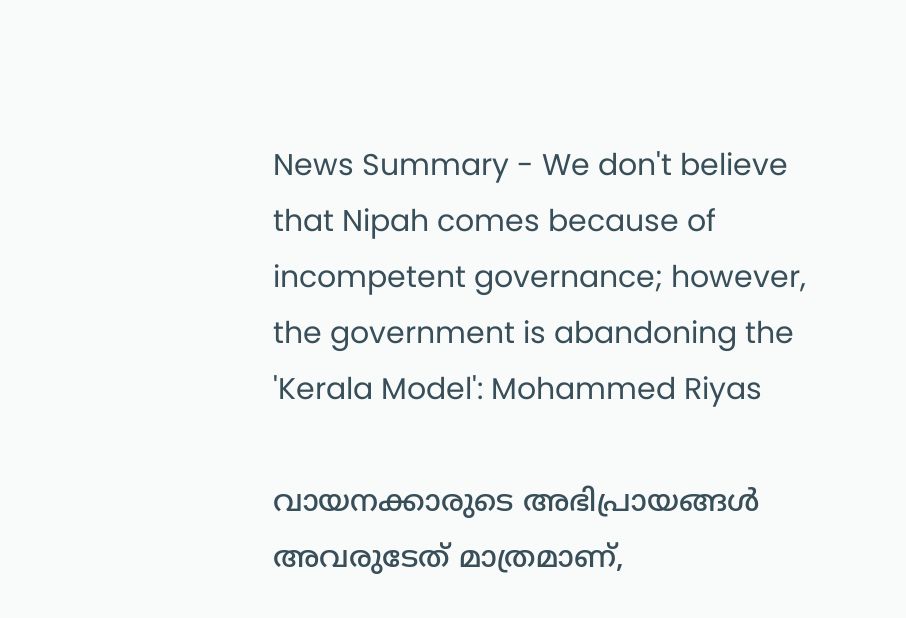News Summary - We don't believe that Nipah comes because of incompetent governance; however, the government is abandoning the 'Kerala Model': Mohammed Riyas

വായനക്കാരുടെ അഭിപ്രായങ്ങള്‍ അവരുടേത് മാത്രമാണ്,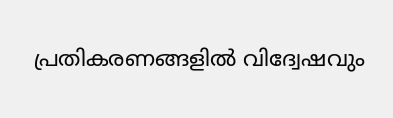പ്രതികരണങ്ങളിൽ വിദ്വേഷവും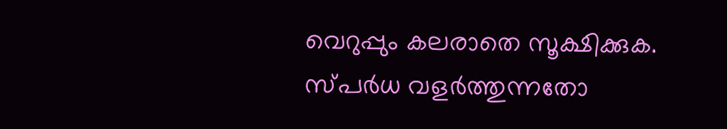വെറുപ്പും കലരാതെ സൂക്ഷിക്കുക. സ്പർധ വളർത്തുന്നതോ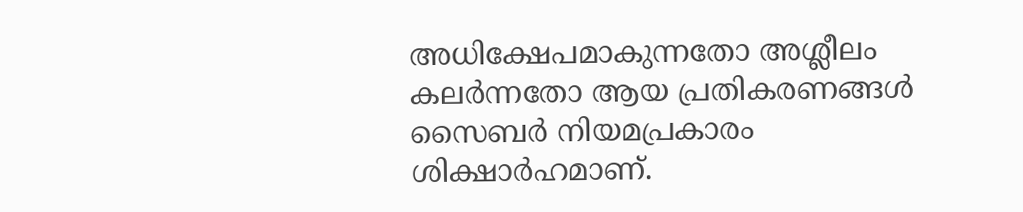അധിക്ഷേപമാകുന്നതോ അശ്ലീലം കലർന്നതോ ആയ പ്രതികരണങ്ങൾ സൈബർ നിയമപ്രകാരം ശിക്ഷാർഹമാണ്.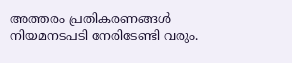അത്തരം പ്രതികരണങ്ങൾ നിയമനടപടി നേരിടേണ്ടി വരും.